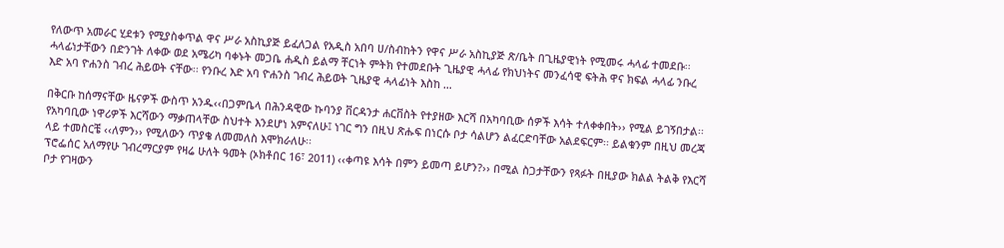የለውጥ አመራር ሂደቱን የሚያስቀጥል ዋና ሥራ አስኪያጅ ይፈለጋል የአዲስ አበባ ሀ/ስብከትን የዋና ሥራ አስኪያጅ ጽ/ቤት በጊዜያዊነት የሚመሩ ሓላፊ ተመደቡ፡፡ ሓላፊነታቸውን በድንገት ለቀው ወደ አሜሪካ ባቀኑት መጋቤ ሐዲስ ይልማ ቸርነት ምትክ የተመደቡት ጊዜያዊ ሓላፊ የክህነትና መንፈሳዊ ፍትሕ ዋና ክፍል ሓላፊ ንቡረ እድ አባ ዮሐንስ ገብረ ሕይወት ናቸው፡፡ የንቡረ እድ አባ ዮሐንስ ገብረ ሕይወት ጊዜያዊ ሓላፊነት እስከ …

በቅርቡ ከሰማናቸው ዜናዎች ውስጥ አንዱ‹‹በጋምቤላ በሕንዳዊው ኩባንያ ቨርዳንታ ሐርቨስት የተያዘው እርሻ በአካባቢው ሰዎች እሳት ተለቀቀበት›› የሚል ይገኝበታል፡፡ የአካባቢው ነዋሪዎች እርሻውን ማቃጠላቸው ስህተት እንደሆነ አምናለሁ፤ ነገር ግን በዚህ ጽሑፍ በነርሱ ቦታ ሳልሆን ልፈርድባቸው አልደፍርም፡፡ ይልቁንም በዚህ መረጃ ላይ ተመስርቼ ‹‹ለምን›› የሚለውን ጥያቄ ለመመለስ እሞክራለሁ፡፡
ፕሮፌሰር አለማየሁ ገብረማርያም የዛሬ ሁለት ዓመት (ኦክቶበር 16፣ 2011) ‹‹ቀጣዩ እሳት በምን ይመጣ ይሆን?›› በሚል ስጋታቸውን የጻፉት በዚያው ክልል ትልቅ የእርሻ ቦታ የገዛውን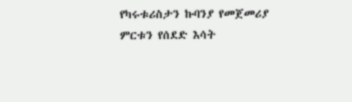የካሩቱሪስታን ኩባንያ የመጀመሪያ ምርቱን የሰደድ እሳት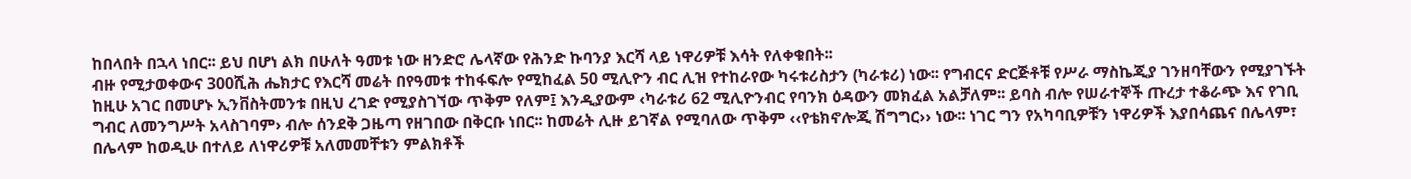ከበላበት በኋላ ነበር፡፡ ይህ በሆነ ልክ በሁለት ዓመቱ ነው ዘንድሮ ሌላኛው የሕንድ ኩባንያ እርሻ ላይ ነዋሪዎቹ እሳት የለቀቁበት፡፡
ብዙ የሚታወቀውና 300ሺሕ ሔክታር የእርሻ መሬት በየዓመቱ ተከፋፍሎ የሚከፈል 50 ሚሊዮን ብር ሊዝ የተከራየው ካሩቱሪስታን (ካራቱሪ) ነው፡፡ የግብርና ድርጅቶቹ የሥራ ማስኬጂያ ገንዘባቸውን የሚያገኙት ከዚሁ አገር በመሆኑ ኢንቨስትመንቱ በዚህ ረገድ የሚያስገኘው ጥቅም የለም፤ እንዲያውም ‹ካራቱሪ 62 ሚሊዮንብር የባንክ ዕዳውን መክፈል አልቻለም፡፡ ይባስ ብሎ የሠራተኞች ጡረታ ተቆራጭ እና የገቢ ግብር ለመንግሥት አላስገባም› ብሎ ሰንደቅ ጋዜጣ የዘገበው በቅርቡ ነበር፡፡ ከመሬት ሊዙ ይገኛል የሚባለው ጥቅም ‹‹የቴክኖሎጂ ሽግግር›› ነው፡፡ ነገር ግን የአካባቢዎቹን ነዋሪዎች እያበሳጨና በሌላም፣ በሌላም ከወዲሁ በተለይ ለነዋሪዎቹ አለመመቸቱን ምልክቶች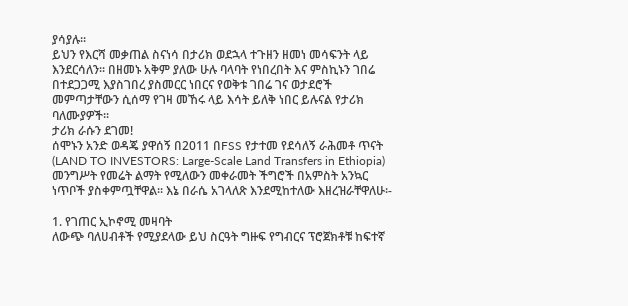ያሳያሉ፡፡
ይህን የእርሻ መቃጠል ስናነሳ በታሪክ ወደኋላ ተጉዘን ዘመነ መሳፍንት ላይ እንደርሳለን፡፡ በዘመኑ አቅም ያለው ሁሉ ባላባት የነበረበት እና ምስኪኑን ገበሬ በተደጋጋሚ እያስገበረ ያስመርር ነበርና የወቅቱ ገበሬ ገና ወታደሮች መምጣታቸውን ሲሰማ የገዛ መኸሩ ላይ እሳት ይለቅ ነበር ይሉናል የታሪክ ባለሙያዎች፡፡
ታሪክ ራሱን ደገመ!
ሰሞኑን አንድ ወዳጄ ያዋሰኝ በ2011 በFSS የታተመ የደሳለኝ ራሕመቶ ጥናት (LAND TO INVESTORS: Large-Scale Land Transfers in Ethiopia) መንግሥት የመሬት ልማት የሚለውን መቀራመት ችግሮች በአምስት አንኳር ነጥቦች ያስቀምጧቸዋል፡፡ እኔ በራሴ አገላለጽ እንደሚከተለው እዘረዝራቸዋለሁ፡-

1. የገጠር ኢኮኖሚ መዛባት
ለውጭ ባለሀብቶች የሚያደላው ይህ ስርዓት ግዙፍ የግብርና ፕሮጀክቶቹ ከፍተኛ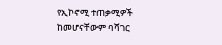የኢኮኖሚ ተጠቃሚዎች ከመሆናቸውም ባሻገር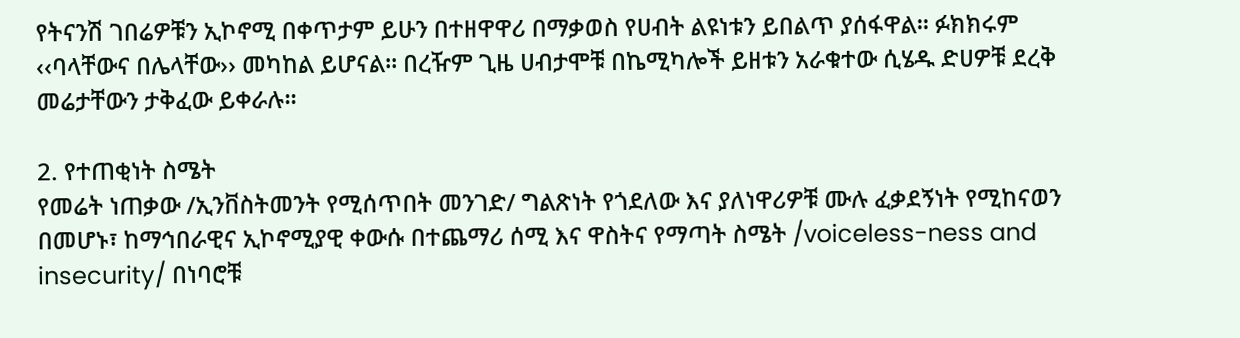የትናንሽ ገበሬዎቹን ኢኮኖሚ በቀጥታም ይሁን በተዘዋዋሪ በማቃወስ የሀብት ልዩነቱን ይበልጥ ያሰፋዋል፡፡ ፉክክሩም ‹‹ባላቸውና በሌላቸው›› መካከል ይሆናል፡፡ በረዥም ጊዜ ሀብታሞቹ በኬሚካሎች ይዘቱን አራቁተው ሲሄዱ ድሀዎቹ ደረቅ መሬታቸውን ታቅፈው ይቀራሉ፡፡

2. የተጠቂነት ስሜት
የመሬት ነጠቃው /ኢንቨስትመንት የሚሰጥበት መንገድ/ ግልጽነት የጎደለው እና ያለነዋሪዎቹ ሙሉ ፈቃደኝነት የሚከናወን በመሆኑ፣ ከማኅበራዊና ኢኮኖሚያዊ ቀውሱ በተጨማሪ ሰሚ እና ዋስትና የማጣት ስሜት /voiceless-ness and insecurity/ በነባሮቹ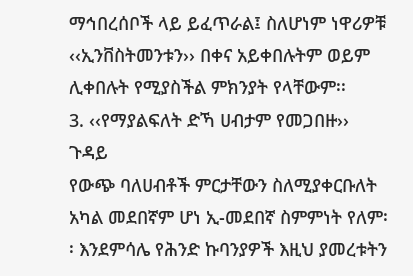ማኅበረሰቦች ላይ ይፈጥራል፤ ስለሆነም ነዋሪዎቹ ‹‹ኢንቨስትመንቱን›› በቀና አይቀበሉትም ወይም ሊቀበሉት የሚያስችል ምክንያት የላቸውም፡፡
3. ‹‹የማያልፍለት ድኻ ሀብታም የመጋበዙ›› ጉዳይ
የውጭ ባለሀብቶች ምርታቸውን ስለሚያቀርቡለት አካል መደበኛም ሆነ ኢ-መደበኛ ስምምነት የለም፡፡ እንደምሳሌ የሕንድ ኩባንያዎች እዚህ ያመረቱትን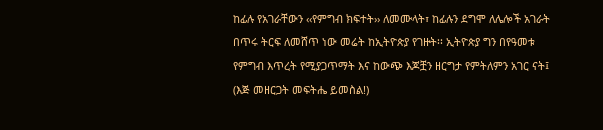ከፊሉ የአገራቸውን ‹‹የምግብ ክፍተት›› ለመሙላት፣ ከፊሉን ደግሞ ለሌሎች አገራት በጥሩ ትርፍ ለመሸጥ ነው መሬት ከኢትዮጵያ የገዙት፡፡ ኢትዮጵያ ግን በየዓመቱ የምግብ እጥረት የሚያጋጥማት እና ከውጭ እጆቿን ዘርግታ የምትለምን አገር ናት፤ (እጅ መዘርጋት መፍትሔ ይመስል!)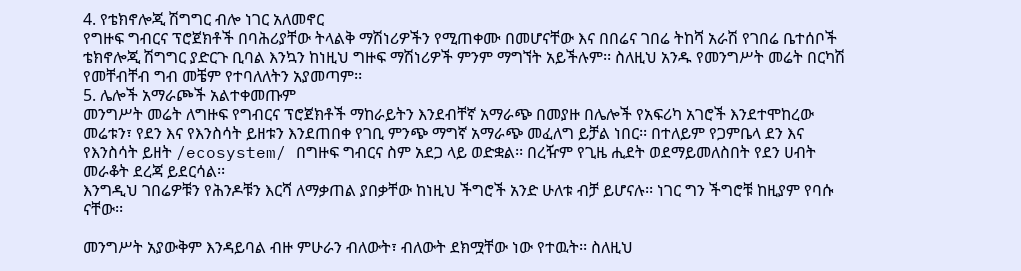4. የቴክኖሎጂ ሽግግር ብሎ ነገር አለመኖር
የግዙፍ ግብርና ፕሮጀክቶች በባሕሪያቸው ትላልቅ ማሽነሪዎችን የሚጠቀሙ በመሆናቸው እና በበሬና ገበሬ ትከሻ አራሽ የገበሬ ቤተሰቦች ቴክኖሎጂ ሽግግር ያድርጉ ቢባል እንኳን ከነዚህ ግዙፍ ማሽነሪዎች ምንም ማግኘት አይችሉም፡፡ ስለዚህ አንዱ የመንግሥት መሬት በርካሽ የመቸብቸብ ግብ መቼም የተባለለትን አያመጣም፡፡
5. ሌሎች አማራጮች አልተቀመጡም
መንግሥት መሬት ለግዙፍ የግብርና ፕሮጀክቶች ማከራይትን እንደብቸኛ አማራጭ በመያዙ በሌሎች የአፍሪካ አገሮች እንደተሞከረው መሬቱን፣ የደን እና የእንስሳት ይዘቱን እንደጠበቀ የገቢ ምንጭ ማግኛ አማራጭ መፈለግ ይቻል ነበር፡፡ በተለይም የጋምቤላ ደን እና የእንስሳት ይዘት /ecosystem/ በግዙፍ ግብርና ስም አደጋ ላይ ወድቋል፡፡ በረዥም የጊዜ ሒደት ወደማይመለስበት የደን ሀብት መራቆት ደረጃ ይደርሳል፡፡
እንግዲህ ገበሬዎቹን የሕንዶቹን እርሻ ለማቃጠል ያበቃቸው ከነዚህ ችግሮች አንድ ሁለቱ ብቻ ይሆናሉ፡፡ ነገር ግን ችግሮቹ ከዚያም የባሱ ናቸው፡፡

መንግሥት አያውቅም እንዳይባል ብዙ ምሁራን ብለውት፣ ብለውት ደክሟቸው ነው የተዉት፡፡ ስለዚህ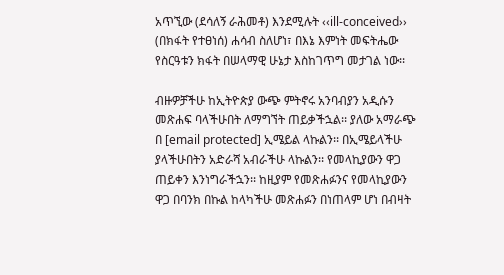አጥኚው (ደሳለኝ ራሕመቶ) እንደሚሉት ‹‹ill-conceived›› (በክፋት የተፀነሰ) ሐሳብ ስለሆነ፣ በእኔ እምነት መፍትሔው የስርዓቱን ክፋት በሠላማዊ ሁኔታ እስከገጥግ መታገል ነው፡፡

ብዙዎቻችሁ ከኢትዮጵያ ውጭ ምትኖሩ አንባብያን አዲሱን መጽሐፍ ባላችሁበት ለማግኘት ጠይቃችኋል፡፡ ያለው አማራጭ በ [email protected] ኢሜይል ላኩልን፡፡ በኢሜይላችሁ ያላችሁበትን አድራሻ አብራችሁ ላኩልን፡፡ የመላኪያውን ዋጋ ጠይቀን እንነግራችኋን፡፡ ከዚያም የመጽሐፉንና የመላኪያውን ዋጋ በባንክ በኩል ከላካችሁ መጽሐፉን በነጠላም ሆነ በብዛት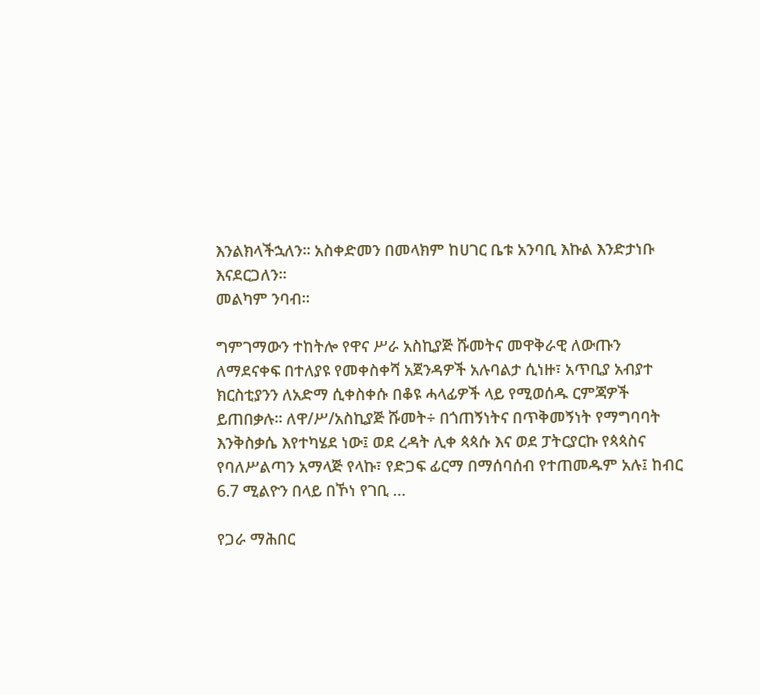እንልክላችኋለን፡፡ አስቀድመን በመላክም ከሀገር ቤቱ አንባቢ እኩል እንድታነቡ እናደርጋለን፡፡
መልካም ንባብ፡፡

ግምገማውን ተከትሎ የዋና ሥራ አስኪያጅ ሹመትና መዋቅራዊ ለውጡን ለማደናቀፍ በተለያዩ የመቀስቀሻ አጀንዳዎች አሉባልታ ሲነዙ፣ አጥቢያ አብያተ ክርስቲያንን ለአድማ ሲቀስቀሱ በቆዩ ሓላፊዎች ላይ የሚወሰዱ ርምጃዎች ይጠበቃሉ፡፡ ለዋ/ሥ/አስኪያጅ ሹመት÷ በጎጠኝነትና በጥቅመኝነት የማግባባት እንቅስቃሴ እየተካሄደ ነው፤ ወደ ረዳት ሊቀ ጳጳሱ እና ወደ ፓትርያርኩ የጳጳስና የባለሥልጣን አማላጅ የላኩ፣ የድጋፍ ፊርማ በማሰባሰብ የተጠመዱም አሉ፤ ከብር 6.7 ሚልዮን በላይ በኾነ የገቢ …

የጋራ ማሕበር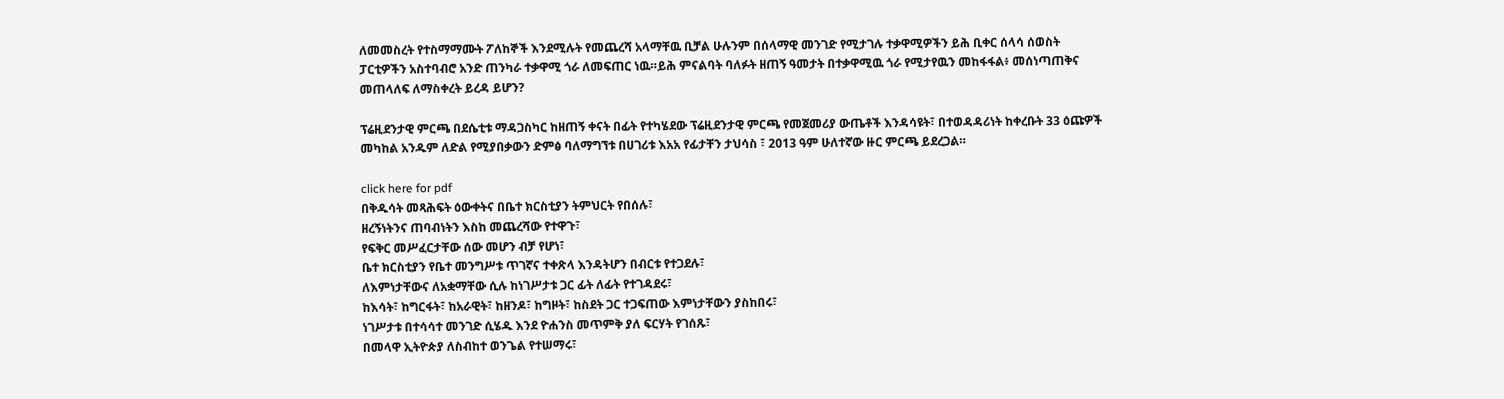ለመመስረት የተስማማሙት ፖለከኞች እንደሚሉት የመጨረሻ አላማቸዉ ቢቻል ሁሉንም በሰላማዊ መንገድ የሚታገሉ ተቃዋሚዎችን ይሕ ቢቀር ሰላሳ ሰወስት ፓርቲዎችን አስተባብሮ አንድ ጠንካራ ተቃዋሚ ጎራ ለመፍጠር ነዉ።ይሕ ምናልባት ባለፉት ዘጠኝ ዓመታት በተቃዋሚዉ ጎራ የሚታየዉን መከፋፋል፥ መሰነጣጠቅና መጠላለፍ ለማስቀረት ይረዳ ይሆን?

ፕሬዚደንታዊ ምርጫ በደሴቲቱ ማዳጋስካር ከዘጠኝ ቀናት በፊት የተካሄደው ፕሬዚደንታዊ ምርጫ የመጀመሪያ ውጤቶች እንዳሳዩት፣ በተወዳዳሪነት ከቀረቡት 33 ዕጩዎች መካከል አንዱም ለድል የሚያበቃውን ድምፅ ባለማግኘቱ በሀገሪቱ እአአ የፊታቸን ታህሳስ ፣ 2013 ዓም ሁለተኛው ዙር ምርጫ ይደረጋል።

click here for pdf
በቅዱሳት መጻሕፍት ዕውቀትና በቤተ ክርስቲያን ትምህርት የበሰሉ፣
ዘረኝነትንና ጠባብነትን እስከ መጨረሻው የተዋጉ፣
የፍቅር መሥፈርታቸው ሰው መሆን ብቻ የሆነ፣
ቤተ ክርስቲያን የቤተ መንግሥቱ ጥገኛና ተቀጽላ እንዳትሆን በብርቱ የተጋደሉ፣
ለእምነታቸውና ለአቋማቸው ሲሉ ከነገሥታቱ ጋር ፊት ለፊት የተገዳደሩ፣
ከእሳት፣ ከግርፋት፣ ከአራዊት፣ ከዘንዶ፣ ከግዞት፣ ከስደት ጋር ተጋፍጠው እምነታቸውን ያስከበሩ፣
ነገሥታቱ በተሳሳተ መንገድ ሲሄዱ እንደ ዮሐንስ መጥምቅ ያለ ፍርሃት የገሰጹ፣
በመላዋ ኢትዮጵያ ለስብከተ ወንጌል የተሠማሩ፣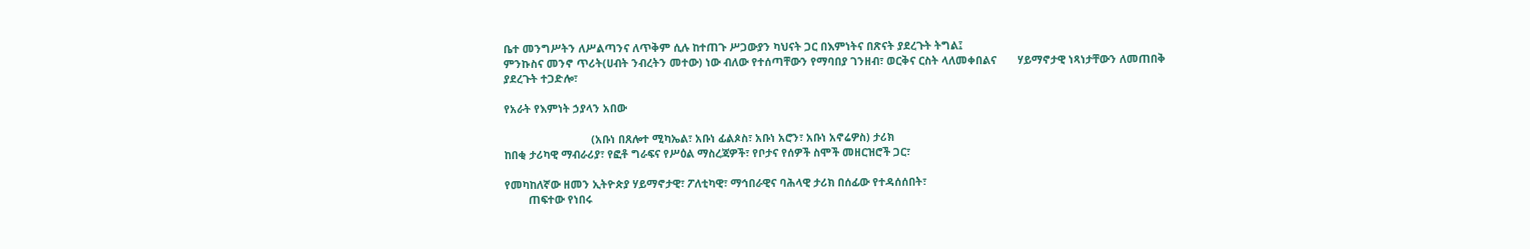ቤተ መንግሥትን ለሥልጣንና ለጥቅም ሲሉ ከተጠጉ ሥጋውያን ካህናት ጋር በእምነትና በጽናት ያደረጉት ትግል፤
ምንኩስና መንኖ ጥሪት(ሀብት ንብረትን መተው) ነው ብለው የተሰጣቸውን የማባበያ ገንዘብ፣ ወርቅና ርስት ላለመቀበልና       ሃይማኖታዊ ነጻነታቸውን ለመጠበቅ ያደረጉት ተጋድሎ፣

የአራት የእምነት ኃያላን አበው

                             (አቡነ በጸሎተ ሚካኤል፣ አቡነ ፊልጶስ፣ አቡነ አሮን፣ አቡነ አኖሬዎስ) ታሪክ
ከበቂ ታሪካዊ ማብራሪያ፣ የፎቶ ግራፍና የሥዕል ማስረጃዎች፣ የቦታና የሰዎች ስሞች መዘርዝሮች ጋር፣

የመካከለኛው ዘመን ኢትዮጵያ ሃይማኖታዊ፣ ፖለቲካዊ፣ ማኅበራዊና ባሕላዊ ታሪክ በሰፊው የተዳሰሰበት፣
        ጠፍተው የነበሩ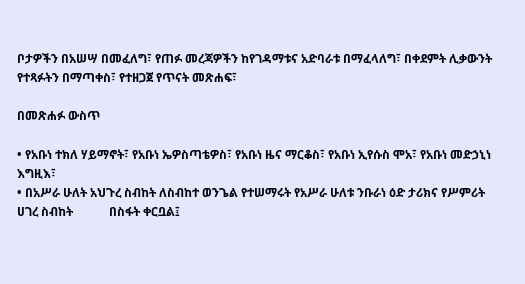ቦታዎችን በአሠሣ በመፈለግ፣ የጠፉ መረጃዎችን ከየገዳማቱና አድባራቱ በማፈላለግ፣ በቀደምት ሊቃውንት            የተጻፉትን በማጣቀስ፣ የተዘጋጀ የጥናት መጽሐፍ፣

በመጽሐፉ ውስጥ

• የአቡነ ተክለ ሃይማኖት፣ የአቡነ ኤዎስጣቴዎስ፣ የአቡነ ዜና ማርቆስ፣ የአቡነ ኢየሱስ ሞአ፣ የአቡነ መድኃኒነ እግዚእ፣
• በአሥራ ሁለት አህጉረ ስብከት ለስብከተ ወንጌል የተሠማሩት የአሥራ ሁለቱ ንቡራነ ዕድ ታሪክና የሥምሪት ሀገረ ስብከት            በስፋት ቀርቧል፤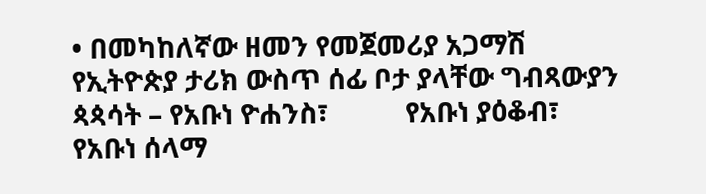• በመካከለኛው ዘመን የመጀመሪያ አጋማሽ የኢትዮጵያ ታሪክ ውስጥ ሰፊ ቦታ ያላቸው ግብጻውያን ጳጳሳት – የአቡነ ዮሐንስ፣           የአቡነ ያዕቆብ፣ የአቡነ ሰላማ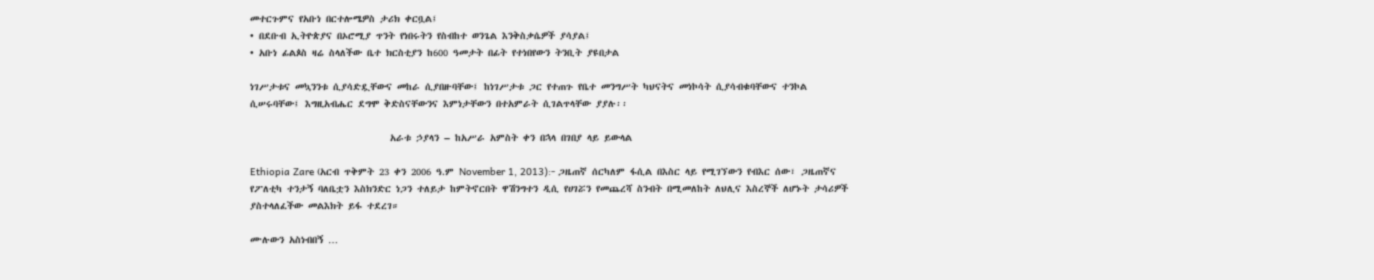መተርጉምና የአቡነ በርተሎሜዎስ ታሪክ ቀርቧል፤
• በደቡብ ኢትዮጵያና በኦሮሚያ ጥንት የነበሩትን የስብከተ ወንጌል እንቅስቃሴዎች ያሳያል፤
• አቡነ ፊልጶስ ዛሬ ስላለችው ቤተ ክርስቲያን ከ600 ዓመታት በፊት የተነበየውን ትንቢት ያዩበታል

ነገሥታቱና መኳንንቱ ሲያሳድዷቸውና መከራ ሲያበዙባቸው፤ ከነገሥታቱ ጋር የተጠጉ የቤተ መንግሥት ካህናትና መነኮሳት ሲያሳብቁባቸውና ተንኮል ሲሠሩባቸው፤ እግዚአብሔር ደግሞ ቅድስናቸውንና እምነታቸውን በተአምራት ሲገልጥላቸው ያያሉ፡፡

                            አራቱ ኃያላን – ከአሥራ አምስት ቀን በኋላ በገበያ ላይ ይውላል

Ethiopia Zare (አርብ ጥቅምት 23 ቀን 2006 ዓ.ም November 1, 2013):- ጋዜጠኛ ሰርካለም ፋሲል በእስር ላይ የሚገኘውን የብእር ሰው፣ ጋዜጠኛና የፖለቲካ ተንታኝ ባለቤቷን እስክንድር ነጋን ተለይታ ከምትኖርበት ዋሽንግተን ዲሲ የሀገሯን የመጨረሻ ስንብት በሚመለከት ለህሊና እስረኞች ለሆኑት ታሳሪዎች ያስተላለፈችው መልእክት ይፋ ተደረገ።

ሙሉውን አስነብበኝ …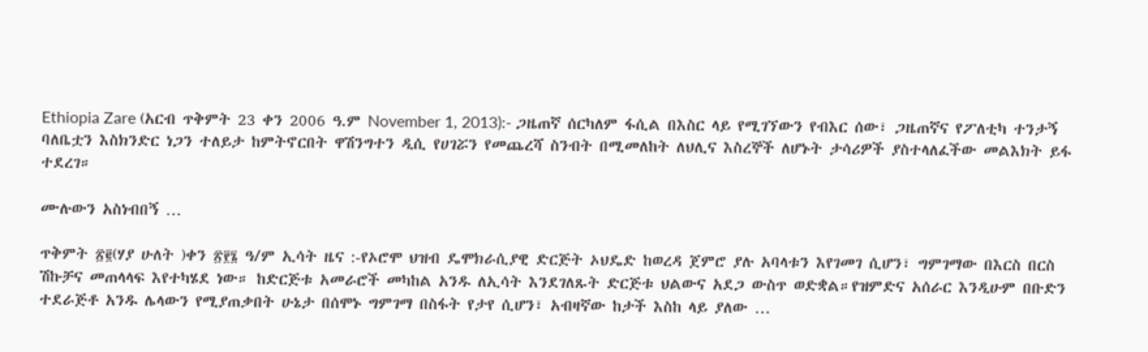Ethiopia Zare (አርብ ጥቅምት 23 ቀን 2006 ዓ.ም November 1, 2013):- ጋዜጠኛ ሰርካለም ፋሲል በእስር ላይ የሚገኘውን የብእር ሰው፣ ጋዜጠኛና የፖለቲካ ተንታኝ ባለቤቷን እስክንድር ነጋን ተለይታ ከምትኖርበት ዋሽንግተን ዲሲ የሀገሯን የመጨረሻ ስንብት በሚመለከት ለህሊና እስረኞች ለሆኑት ታሳሪዎች ያስተላለፈችው መልእክት ይፋ ተደረገ።

ሙሉውን አስነብበኝ …

ጥቅምት ፳፪(ሃያ ሁለት )ቀን ፳፻፮ ዓ/ም ኢሳት ዜና :-የኦሮሞ ህዝብ ዴሞክራሲያዊ ድርጅት ኦህዴድ ከወረዳ ጀምሮ ያሉ አባላቱን እየገመገ ሲሆን፣ ግምገማው በእርስ በርስ ሽኩቻና መጠላላፍ እየተካሄደ ነው። ከድርጅቱ አመራሮች መካከል አንዱ ለኢሳት እንደገለጹት ድርጅቱ ህልውና አደጋ ውስጥ ወድቋል።የዝምድና አሰራር እንዲሁም በቡድን ተደራጅቶ አንዱ ሌላውን የሚያጠቃበት ሁኔታ በሰሞኑ ግምገማ በስፋት የታየ ሲሆን፣ አብዛኛው ከታች እስከ ላይ ያለው …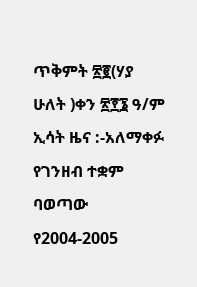ጥቅምት ፳፪(ሃያ ሁለት )ቀን ፳፻፮ ዓ/ም ኢሳት ዜና :-አለማቀፉ የገንዘብ ተቋም ባወጣው የ2004-2005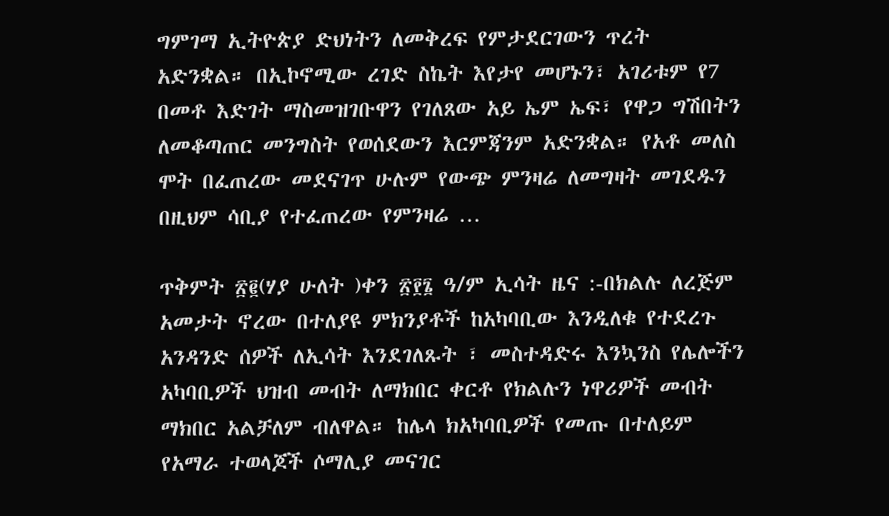ግምገማ ኢትዮጵያ ድህነትን ለመቅረፍ የምታደርገውን ጥረት አድንቋል። በኢኮኖሚው ረገድ ስኬት እየታየ መሆኑን፣ አገሪቱም የ7 በመቶ እድገት ማስመዝገቡዋን የገለጸው አይ ኤም ኤፍ፣ የዋጋ ግሽበትን ለመቆጣጠር መንግስት የወሰደውን እርምጃንም አድንቋል። የአቶ መለስ ሞት በፈጠረው መደናገጥ ሁሉም የውጭ ምንዛሬ ለመግዛት መገደዱን በዚህም ሳቢያ የተፈጠረው የምንዛሬ …

ጥቅምት ፳፪(ሃያ ሁለት )ቀን ፳፻፮ ዓ/ም ኢሳት ዜና :-በክልሉ ለረጅም አመታት ኖረው በተለያዩ ምክንያቶች ከአካባቢው እንዲለቁ የተደረጉ አንዳንድ ሰዎች ለኢሳት እንደገለጹት ፣ መስተዳድሩ እንኳንስ የሌሎችን አካባቢዎች ህዝብ መብት ለማክበር ቀርቶ የክልሉን ነዋሪዎች መብት ማክበር አልቻለም ብለዋል። ከሌላ ክአካባቢዎች የመጡ በተለይም የአማራ ተወላጆች ሶማሊያ መናገር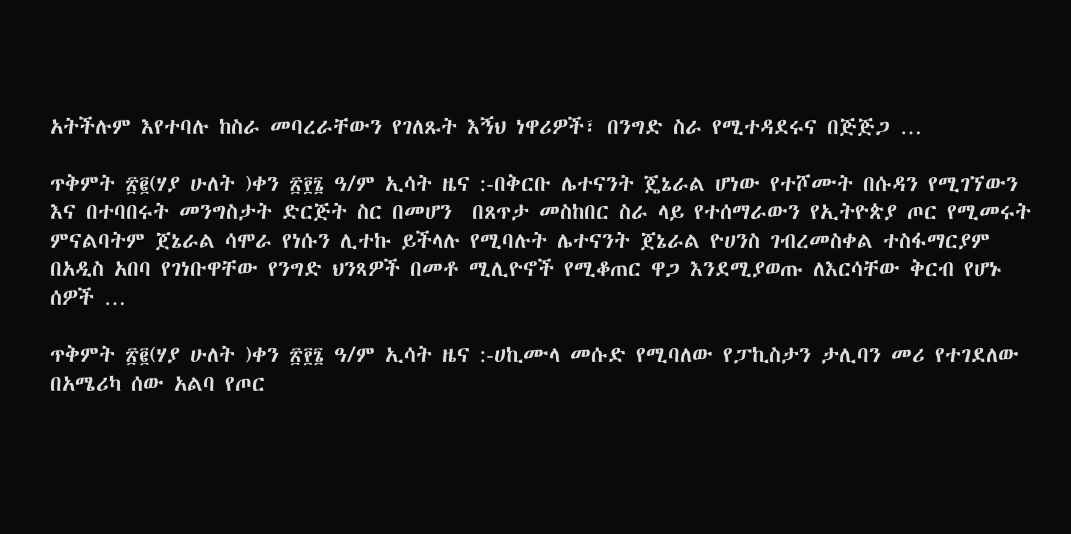አትችሉም እየተባሉ ከስራ መባረራቸውን የገለጹት እኝህ ነዋሪዎች፣ በንግድ ስራ የሚተዳደሩና በጅጅጋ …

ጥቅምት ፳፪(ሃያ ሁለት )ቀን ፳፻፮ ዓ/ም ኢሳት ዜና :-በቅርቡ ሌተናንት ጄኔራል ሆነው የተሾሙት በሱዳን የሚገኘውን እና በተባበሩት መንግስታት ድርጅት ስር በመሆን  በጸጥታ መስከበር ስራ ላይ የተሰማራውን የኢትዮጵያ ጦር የሚመሩት ምናልባትም ጀኔራል ሳሞራ የነሱን ሊተኩ ይችላሉ የሚባሉት ሌተናንት ጀኔራል ዮሀንስ ገብረመስቀል ተስፋማርያም በአዲስ አበባ የገነቡዋቸው የንግድ ህንጻዎች በመቶ ሚሊዮኖች የሚቆጠር ዋጋ እንደሚያወጡ ለእርሳቸው ቅርብ የሆኑ ሰዎች …

ጥቅምት ፳፪(ሃያ ሁለት )ቀን ፳፻፮ ዓ/ም ኢሳት ዜና :-ሀኪሙላ መሱድ የሚባለው የፓኪስታን ታሊባን መሪ የተገደለው በአሜሪካ ሰው አልባ የጦር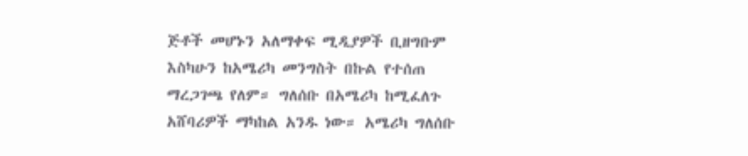ጅቶች መሆኑን አለማቀፍ ሚዲያዎች ቢዘግቡም እስካሁን ከአሜሪካ መንግስት በኩል የተሰጠ ማረጋገጫ የለም። ግለሰቡ በአሜሪካ ከሚፈለጉ አሸባሪዎች ማካከል አንዱ ነው። አሜሪካ ግለሰቡ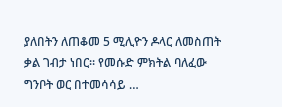ያለበትን ለጠቆመ 5 ሚሊዮን ዶላር ለመስጠት ቃል ገብታ ነበር። የመሱድ ምክትል ባለፈው ግንቦት ወር በተመሳሳይ …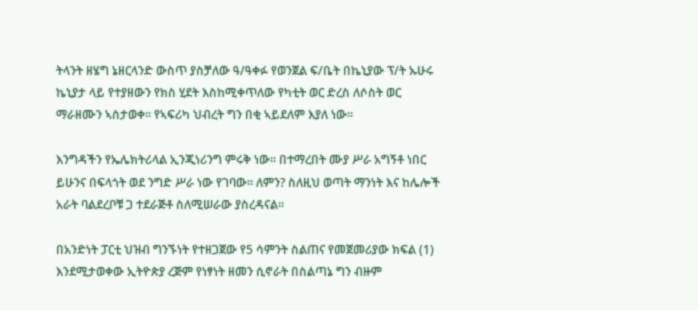ትላንት ዘሄግ ኔዘርላንድ ውስጥ ያስቻለው ዓ/ዓቀፉ የወንጀል ፍ/ቤት በኬኒያው ፕ/ት ኡሁሩ ኬኒያታ ላይ የተያዘውን የክስ ሂደት እስከሚቀጥለው የካቲት ወር ድረስ ለሶስት ወር ማራዘሙን ኣስታወቀ። የኣፍሪካ ህብረት ግን በቂ ኣይደለም እያለ ነው።

እንግዳችን የኤሌክትሪላል ኢንጂነሪንግ ምሩቅ ነው። በተማረበት ሙያ ሥራ አግኝቶ ነበር ይሁንና በፍላጎት ወደ ንግድ ሥራ ነው የገባው። ለምን? ስለዚህ ወጣት ማንነት እና ከሌሎች አራት ባልደረቦቹ ጋ ተደራጅቶ ስለሚሠራው ያስረዳናል።

በአንድነት ፓርቲ ህዝብ ግንኙነት የተዘጋጀው የ5 ሳምንት ስልጠና የመጀመሪያው ክፍል (1) እንደሚታወቀው ኢትዮጵያ ረጅም የነፃነት ዘመን ሲኖራት በስልጣኔ ግን ብዙም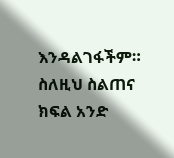እንዳልገፋችም። ስለዚህ ስልጠና ክፍል አንድ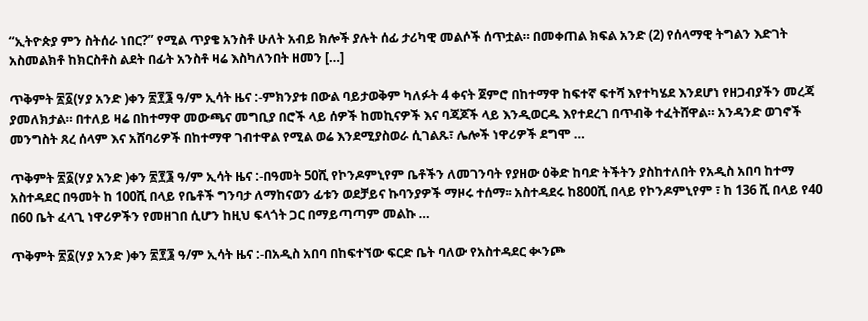“ኢትዮጵያ ምን ስትሰራ ነበር?” የሚል ጥያቄ አንስቶ ሁለት አብይ ክሎች ያሉት ሰፊ ታሪካዊ መልሶች ሰጥቷል። በመቀጠል ክፍል አንድ (2) የሰላማዊ ትግልን እድገት አስመልክቶ ከክርስቶስ ልደት በፊት አንስቶ ዛሬ እስካለንበት ዘመን […]

ጥቅምት ፳፩(ሃያ አንድ )ቀን ፳፻፮ ዓ/ም ኢሳት ዜና :-ምክንያቱ በውል ባይታወቅም ካለፉት 4 ቀናት ጀምሮ በከተማዋ ከፍተኛ ፍተሻ እየተካሄደ እንደሆነ የዘጋብያችን መረጃ ያመለክታል። በተለይ ዛሬ በከተማዋ መውጫና መግቢያ በሮች ላይ ሰዎች ከመኪናዎች እና ባጃጆች ላይ እንዲወርዱ እየተደረገ በጥብቅ ተፈትሸዋል። አንዳንድ ወገኖች  መንግስት ጸረ ሰላም እና አሸባሪዎች በከተማዋ ገብተዋል የሚል ወሬ እንደሚያስወራ ሲገልጹ፣ ሌሎች ነዋሪዎች ደግሞ …

ጥቅምት ፳፩(ሃያ አንድ )ቀን ፳፻፮ ዓ/ም ኢሳት ዜና :-በዓመት 50ሺ የኮንዶምኒየም ቤቶችን ለመገንባት የያዘው ዕቅድ ከባድ ትችትን ያስከተለበት የአዲስ አበባ ከተማ አስተዳደር በዓመት ከ 100ሺ በላይ የቤቶች ግንባታ ለማከናወን ፊቱን ወደቻይና ኩባንያዎች ማዞሩ ተሰማ፡፡ አስተዳደሩ ከ800ሺ በላይ የኮንዶምኒየም ፣ ከ 136 ሺ በላይ የ40 በ60 ቤት ፈላጊ ነዋሪዎችን የመዘገበ ሲሆን ከዚህ ፍላጎት ጋር በማይጣጣም መልኩ …

ጥቅምት ፳፩(ሃያ አንድ )ቀን ፳፻፮ ዓ/ም ኢሳት ዜና :-በአዲስ አበባ በከፍተኘው ፍርድ ቤት ባለው የአስተዳደር ቊንጮ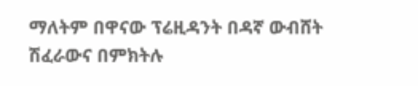ማለትም በዋናው ፕሬዚዳንት በዳኛ ውብሸት ሽፈራውና በምክትሉ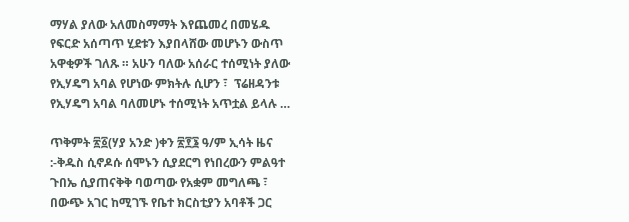ማሃል ያለው አለመስማማት እየጨመረ በመሄዱ የፍርድ አሰጣጥ ሂደቱን እያበላሸው መሆኑን ውስጥ አዋቂዎች ገለጹ ። አሁን ባለው አሰራር ተሰሚነት ያለው የኢሃዴግ አባል የሆነው ምክትሉ ሲሆን ፣  ፕሬዘዳንቱ የኢሃዴግ አባል ባለመሆኑ ተሰሚነት አጥቷል ይላሉ …

ጥቅምት ፳፩(ሃያ አንድ )ቀን ፳፻፮ ዓ/ም ኢሳት ዜና :-ቅዱስ ሲኖዶሱ ሰሞኑን ሲያደርግ የነበረውን ምልዓተ ጉበኤ ሲያጠናቅቅ ባወጣው የአቋም መግለጫ ፣ በውጭ አገር ከሚገኙ የቤተ ክርስቲያን አባቶች ጋር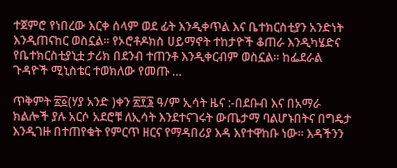ተጀምሮ የነበረው እርቀ ሰላም ወደ ፊት እንዲቀጥል እና ቤተክርስቲያን አንድነት እንዲጠናከር ወስኗል። የኦሮቶዶክስ ሀይማኖት ተከታዮች ቆጠራ እንዲካሄድና  የቤተክርስቲያኒቷ ታሪክ በደንብ ተጠንቶ እንዲቀርብም ወስኗል። ከፌደራል ጉዳዮች ሚኒስቴር ተወክለው የመጡ …

ጥቅምት ፳፩(ሃያ አንድ )ቀን ፳፻፮ ዓ/ም ኢሳት ዜና :-በደቡብ እና በአማራ ክልሎች ያሉ አርሶ አደሮቹ ለኢሳት እንደተናገሩት ውጤታማ ባልሆኑበትና በግዴታ እንዲገዙ በተጠየቁት የምርጥ ዘርና የማዳበሪያ እዳ እየተዋከቡ ነው። እዳችንን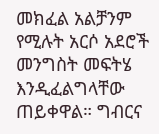መክፈል አልቻንም የሚሉት አርሶ አደሮች መንግስት መፍትሄ እንዲፈልግላቸው ጠይቀዋል። ግብርና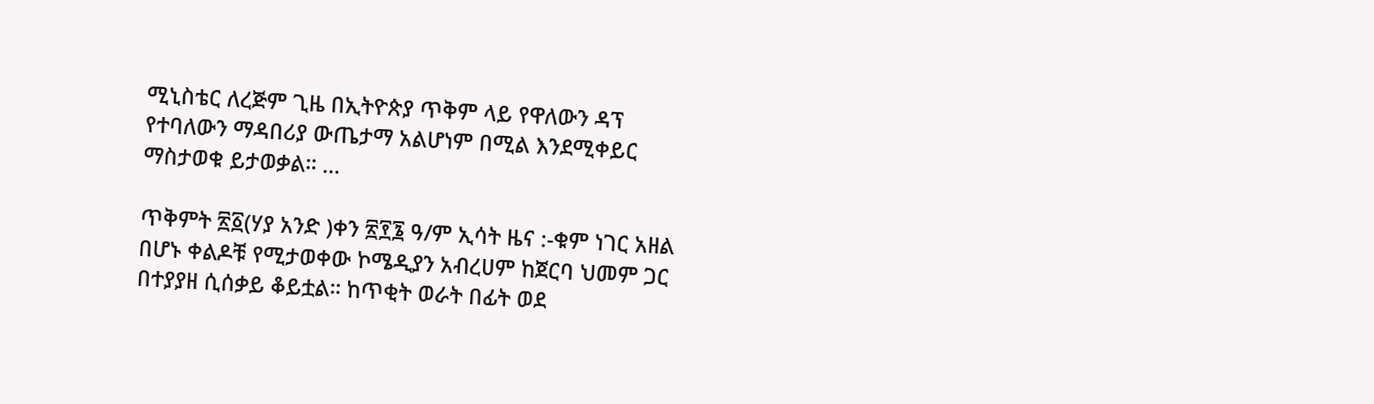ሚኒስቴር ለረጅም ጊዜ በኢትዮጵያ ጥቅም ላይ የዋለውን ዳፕ የተባለውን ማዳበሪያ ውጤታማ አልሆነም በሚል እንደሚቀይር ማስታወቁ ይታወቃል። …

ጥቅምት ፳፩(ሃያ አንድ )ቀን ፳፻፮ ዓ/ም ኢሳት ዜና :-ቁም ነገር አዘል በሆኑ ቀልዶቹ የሚታወቀው ኮሜዲያን አብረሀም ከጀርባ ህመም ጋር በተያያዘ ሲሰቃይ ቆይቷል። ከጥቂት ወራት በፊት ወደ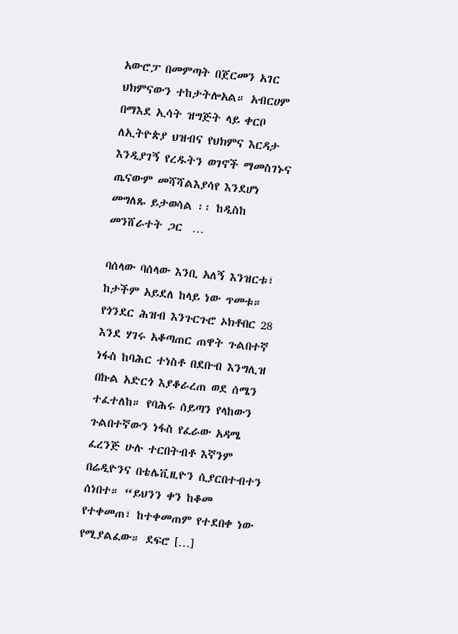አውሮፓ በመምጣት በጀርመን አገር ህክምናውን ተከታትሎአል። አብርሀም በማእደ ኢሳት ዝግጅት ላይ ቀርቦ ለኢትዮጵያ ህዝብና የህክምና እርዳታ እንዲያገኝ የረዱትን ወገኖች ማመስገኑና ጤናውም መሻሻልእያሳየ እንደሆነ መግለጹ ይታወሳል ፡፡ ከዲስከ መንሸራተት ጋር  …

ባሰላው ባሰላው እንቢ አለኝ እንዝርቱ፣ ከታችም አይደለ ከላይ ነው ጥመቱ። የጎንደር ሕዝብ እንጉርጉሮ ኦክቶበር 28 እንደ ሃገሩ አቆጣጠር ጠዋት ጉልበተኛ ነፋስ ከባሕር ተነስቶ በደቡብ እንግሊዝ በኩል አድርጎ እያቆራረጠ ወደ ሰሜን ተፈተለከ። የባሕሩ ሰይጣን የላከውን ጉልበተኛውን ነፋስ የፈራው አዳሜ ፈረንጅ ሁሉ ተርበትብቶ እኛንም በሬዲዮንና በቴሌቪዚዮን ሲያርበተብተን ሰነበተ። “ይህንን ቀን ከቆመ የተቀመጠ፣ ከተቀመጠም የተደበቀ ነው የሚያልፈው። ደፍሮ […]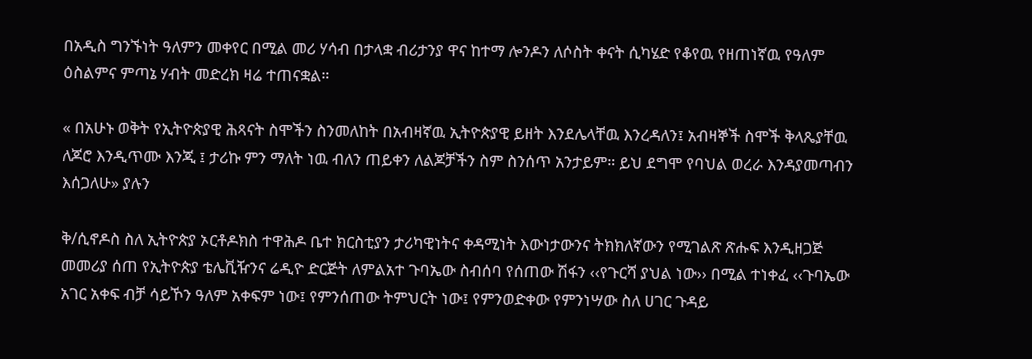በአዲስ ግንኙነት ዓለምን መቀየር በሚል መሪ ሃሳብ በታላቋ ብሪታንያ ዋና ከተማ ሎንዶን ለሶስት ቀናት ሲካሄድ የቆየዉ የዘጠነኛዉ የዓለም ዕስልምና ምጣኔ ሃብት መድረክ ዛሬ ተጠናቋል።

« በአሁኑ ወቅት የኢትዮጵያዊ ሕጻናት ስሞችን ስንመለከት በአብዛኛዉ ኢትዮጵያዊ ይዘት እንደሌላቸዉ እንረዳለን፤ አብዛኞች ስሞች ቅላጼያቸዉ ለጆሮ እንዲጥሙ እንጂ ፤ ታሪኩ ምን ማለት ነዉ ብለን ጠይቀን ለልጆቻችን ስም ስንሰጥ አንታይም። ይህ ደግሞ የባህል ወረራ እንዳያመጣብን እሰጋለሁ» ያሉን

ቅ/ሲኖዶስ ስለ ኢትዮጵያ ኦርቶዶክስ ተዋሕዶ ቤተ ክርስቲያን ታሪካዊነትና ቀዳሚነት እውነታውንና ትክክለኛውን የሚገልጽ ጽሑፍ እንዲዘጋጅ መመሪያ ሰጠ የኢትዮጵያ ቴሌቪዥንና ሬዲዮ ድርጅት ለምልአተ ጉባኤው ስብሰባ የሰጠው ሽፋን ‹‹የጉርሻ ያህል ነው›› በሚል ተነቀፈ ‹‹ጉባኤው አገር አቀፍ ብቻ ሳይኾን ዓለም አቀፍም ነው፤ የምንሰጠው ትምህርት ነው፤ የምንወድቀው የምንነሣው ስለ ሀገር ጉዳይ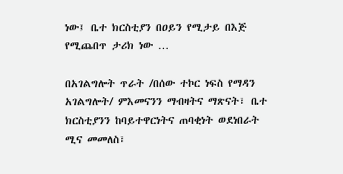ነው፤ ቤተ ክርስቲያን በዐይን የሚታይ በእጅ የሚጨበጥ ታሪክ ነው …

በአገልግሎት ጥራት /በሰው ተኮር ነፍስ የማዳን አገልግሎት/ ምእመናንን ማብዛትና ማጽናት፣ ቤተ ክርስቲያንን ከባይተዋርነትና ጠባቂነት ወደነበራት ሚና መመለስ፣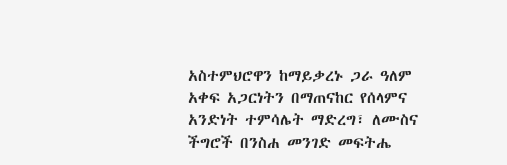አስተምህሮዋን ከማይቃረኑ ጋራ ዓለም አቀፍ አጋርነትን በማጠናከር የሰላምና አንድነት ተምሳሌት ማድረግ፣ ለሙስና ችግሮች በንስሐ መንገድ መፍትሔ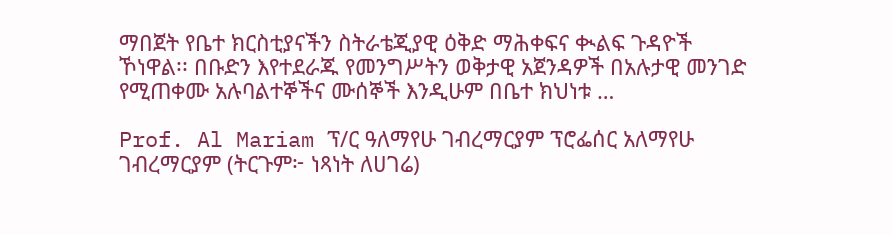ማበጀት የቤተ ክርስቲያናችን ስትራቴጂያዊ ዕቅድ ማሕቀፍና ቊልፍ ጉዳዮች ኾነዋል፡፡ በቡድን እየተደራጁ የመንግሥትን ወቅታዊ አጀንዳዎች በአሉታዊ መንገድ የሚጠቀሙ አሉባልተኞችና ሙሰኞች እንዲሁም በቤተ ክህነቱ …

Prof. Al Mariam ፕ/ር ዓለማየሁ ገብረማርያም ፕሮፌሰር አለማየሁ ገብረማርያም (ትርጉም፦ ነጻነት ለሀገሬ)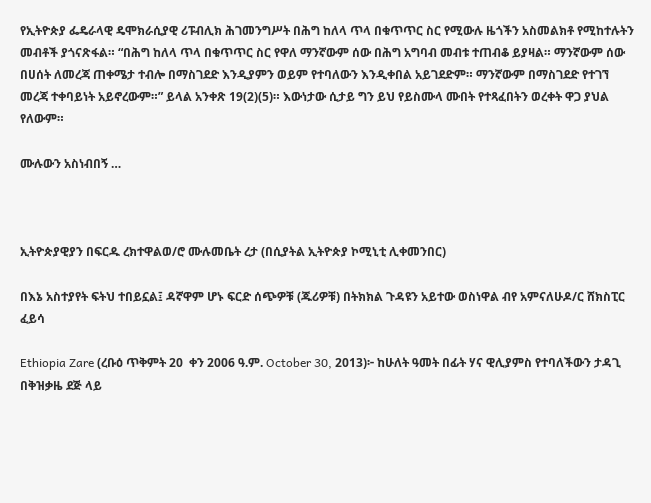የኢትዮጵያ ፌዴራላዊ ዴሞክራሲያዊ ሪፑብሊክ ሕገመንግሥት በሕግ ከለላ ጥላ በቁጥጥር ስር የሚውሉ ዜጎችን አስመልክቶ የሚከተሉትን መብቶች ያጎናጽፋል። “በሕግ ከለላ ጥላ በቁጥጥር ስር የዋለ ማንኛውም ሰው በሕግ አግባብ መብቱ ተጠብቆ ይያዛል። ማንኛውም ሰው በሀሰት ለመረጃ ጠቀሜታ ተብሎ በማስገደድ እንዲያምን ወይም የተባለውን እንዲቀበል አይገደድም። ማንኛውም በማስገደድ የተገኘ መረጃ ተቀባይነት አይኖረውም።” ይላል አንቀጽ 19(2)(5)። እውነታው ሲታይ ግን ይህ የይስሙላ ሙበት የተጻፈበትን ወረቀት ዋጋ ያህል የለውም።

ሙሉውን አስነብበኝ …



ኢትዮጵያዊያን በፍርዱ ረክተዋልወ/ሮ ሙሉመቤት ረታ (በሲያትል ኢትዮጵያ ኮሚኒቲ ሊቀመንበር)

በእኔ አስተያየት ፍትህ ተበይኗል፤ ዳኛዋም ሆኑ ፍርድ ሰጭዎቹ (ጁሪዎቹ) በትክክል ጉዳዩን አይተው ወስነዋል ብየ አምናለሁዶ/ር ሸክስፒር ፈይሳ

Ethiopia Zare (ረቡዕ ጥቅምት 20  ቀን 2006 ዓ.ም. October 30, 2013)፦ ከሁለት ዓመት በፊት ሃና ዊሊያምስ የተባለችውን ታዳጊ በቅዝቃዜ ደጅ ላይ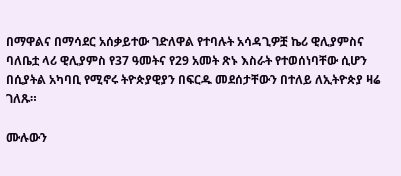በማዋልና በማሳደር አሰቃይተው ገድለዋል የተባሉት አሳዳጊዎቿ ኬሪ ዊሊያምስና ባለቤቷ ላሪ ዊሊያምስ የ37 ዓመትና የ29 አመት ጽኑ እስራት የተወሰነባቸው ሲሆን በሲያትል አካባቢ የሚኖሩ ትዮጵያዊያን በፍርዱ መደሰታቸውን በተለይ ለኢትዮጵያ ዛሬ ገለጹ።

ሙሉውን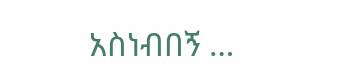አስነብበኝ …